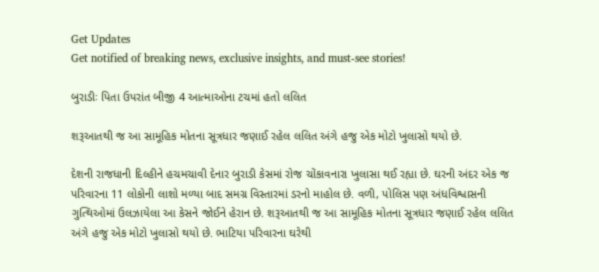Get Updates
Get notified of breaking news, exclusive insights, and must-see stories!

બુરાડીઃ પિતા ઉપરાંત બીજી 4 આત્માઓના ટચમાં હતો લલિત

શરૂઆતથી જ આ સામૂહિક મોતના સૂત્રધાર જણાઈ રહેલ લલિત અંગે હજુ એક મોટો ખુલાસો થયો છે.

દેશની રાજધાની દિલ્હીને હચમચાવી દેનાર બુરાડી કેસમાં રોજ ચોંકાવનારા ખુલાસા થઈ રહ્યા છે. ઘરની અંદર એક જ પરિવારના 11 લોકોની લાશો મળ્યા બાદ સમગ્ર વિસ્તારમાં ડરનો માહોલ છે. વળી, પોલિસ પણ અંધવિશ્વાસની ગુત્થિઓમાં ઉલઝાયેલા આ કેસને જોઈને હેરાન છે. શરૂઆતથી જ આ સામૂહિક મોતના સૂત્રધાર જણાઈ રહેલ લલિત અંગે હજુ એક મોટો ખુલાસો થયો છે. ભાટિયા પરિવારના ઘરેથી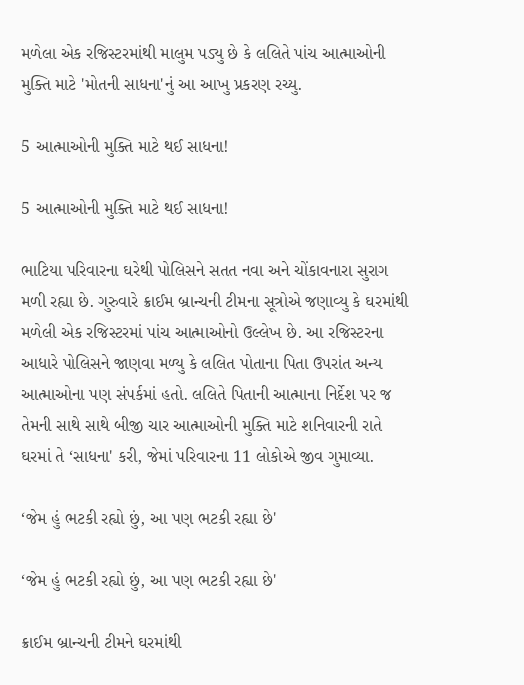મળેલા એક રજિસ્ટરમાંથી માલુમ પડ્યુ છે કે લલિતે પાંચ આત્માઓની મુક્તિ માટે 'મોતની સાધના'નું આ આખુ પ્રકરણ રચ્યુ.

5 આત્માઓની મુક્તિ માટે થઈ સાધના!

5 આત્માઓની મુક્તિ માટે થઈ સાધના!

ભાટિયા પરિવારના ઘરેથી પોલિસને સતત નવા અને ચોંકાવનારા સુરાગ મળી રહ્યા છે. ગુરુવારે ક્રાઈમ બ્રાન્ચની ટીમના સૂત્રોએ જણાવ્યુ કે ઘરમાંથી મળેલી એક રજિસ્ટરમાં પાંચ આત્માઓનો ઉલ્લેખ છે. આ રજિસ્ટરના આધારે પોલિસને જાણવા મળ્યુ કે લલિત પોતાના પિતા ઉપરાંત અન્ય આત્માઓના પણ સંપર્કમાં હતો. લલિતે પિતાની આત્માના નિર્દેશ પર જ તેમની સાથે સાથે બીજી ચાર આત્માઓની મુક્તિ માટે શનિવારની રાતે ઘરમાં તે ‘સાધના' કરી, જેમાં પરિવારના 11 લોકોએ જીવ ગુમાવ્યા.

‘જેમ હું ભટકી રહ્યો છું, આ પણ ભટકી રહ્યા છે'

‘જેમ હું ભટકી રહ્યો છું, આ પણ ભટકી રહ્યા છે'

ક્રાઈમ બ્રાન્ચની ટીમને ઘરમાંથી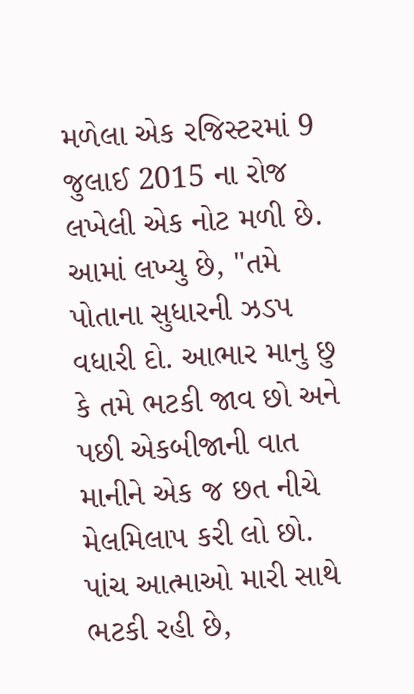મળેલા એક રજિસ્ટરમાં 9 જુલાઈ 2015 ના રોજ લખેલી એક નોટ મળી છે. આમાં લખ્યુ છે, "તમે પોતાના સુધારની ઝડપ વધારી દો. આભાર માનુ છુ કે તમે ભટકી જાવ છો અને પછી એકબીજાની વાત માનીને એક જ છત નીચે મેલમિલાપ કરી લો છો. પાંચ આત્માઓ મારી સાથે ભટકી રહી છે,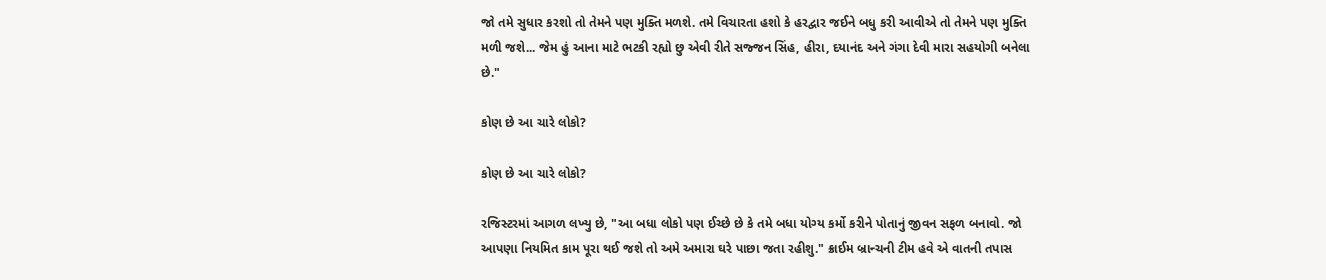જો તમે સુધાર કરશો તો તેમને પણ મુક્તિ મળશે. તમે વિચારતા હશો કે હરદ્વાર જઈને બધુ કરી આવીએ તો તેમને પણ મુક્તિ મળી જશે... જેમ હું આના માટે ભટકી રહ્યો છુ એવી રીતે સજ્જન સિંહ, હીરા, દયાનંદ અને ગંગા દેવી મારા સહયોગી બનેલા છે."

કોણ છે આ ચારે લોકો?

કોણ છે આ ચારે લોકો?

રજિસ્ટરમાં આગળ લખ્યુ છે, "આ બધા લોકો પણ ઈચ્છે છે કે તમે બધા યોગ્ય કર્મો કરીને પોતાનું જીવન સફળ બનાવો. જો આપણા નિયમિત કામ પૂરા થઈ જશે તો અમે અમારા ઘરે પાછા જતા રહીશુ." ક્રાઈમ બ્રાન્ચની ટીમ હવે એ વાતની તપાસ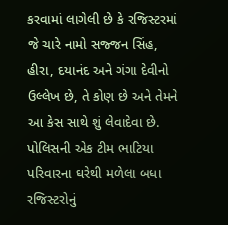કરવામાં લાગેલી છે કે રજિસ્ટરમાં જે ચારે નામો સજ્જન સિંહ, હીરા, દયાનંદ અને ગંગા દેવીનો ઉલ્લેખ છે, તે કોણ છે અને તેમને આ કેસ સાથે શું લેવાદેવા છે. પોલિસની એક ટીમ ભાટિયા પરિવારના ઘરેથી મળેલા બધા રજિસ્ટરોનું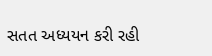સતત અધ્યયન કરી રહી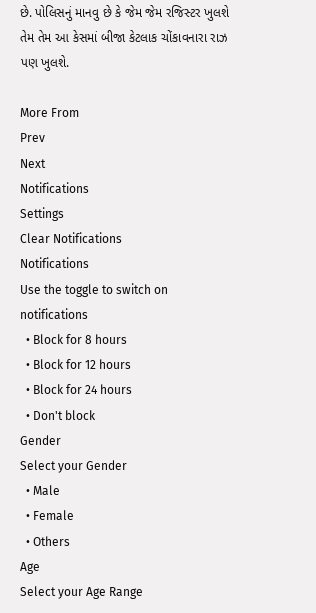છે. પોલિસનું માનવુ છે કે જેમ જેમ રજિસ્ટર ખુલશે તેમ તેમ આ કેસમાં બીજા કેટલાક ચોંકાવનારા રાઝ પણ ખુલશે.

More From
Prev
Next
Notifications
Settings
Clear Notifications
Notifications
Use the toggle to switch on notifications
  • Block for 8 hours
  • Block for 12 hours
  • Block for 24 hours
  • Don't block
Gender
Select your Gender
  • Male
  • Female
  • Others
Age
Select your Age Range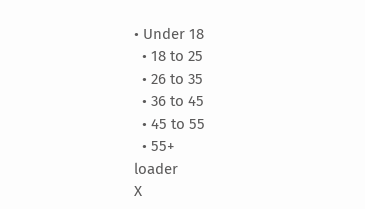• Under 18
  • 18 to 25
  • 26 to 35
  • 36 to 45
  • 45 to 55
  • 55+
loader
X